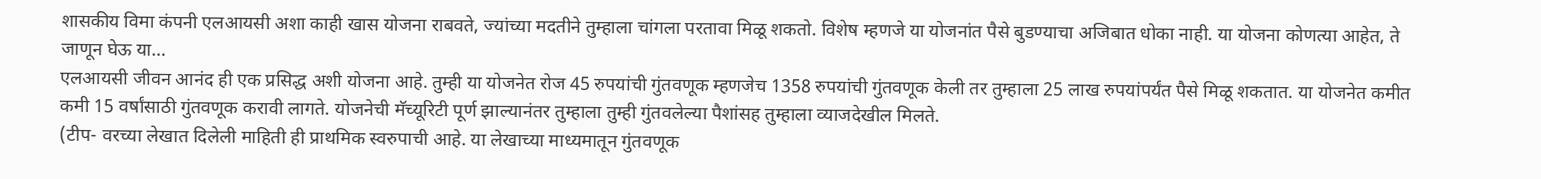शासकीय विमा कंपनी एलआयसी अशा काही खास योजना राबवते, ज्यांच्या मदतीने तुम्हाला चांगला परतावा मिळू शकतो. विशेष म्हणजे या योजनांत पैसे बुडण्याचा अजिबात धोका नाही. या योजना कोणत्या आहेत, ते जाणून घेऊ या…
एलआयसी जीवन आनंद ही एक प्रसिद्ध अशी योजना आहे. तुम्ही या योजनेत रोज 45 रुपयांची गुंतवणूक म्हणजेच 1358 रुपयांची गुंतवणूक केली तर तुम्हाला 25 लाख रुपयांपर्यंत पैसे मिळू शकतात. या योजनेत कमीत कमी 15 वर्षांसाठी गुंतवणूक करावी लागते. योजनेची मॅच्यूरिटी पूर्ण झाल्यानंतर तुम्हाला तुम्ही गुंतवलेल्या पैशांसह तुम्हाला व्याजदेखील मिलते.
(टीप- वरच्या लेखात दिलेली माहिती ही प्राथमिक स्वरुपाची आहे. या लेखाच्या माध्यमातून गुंतवणूक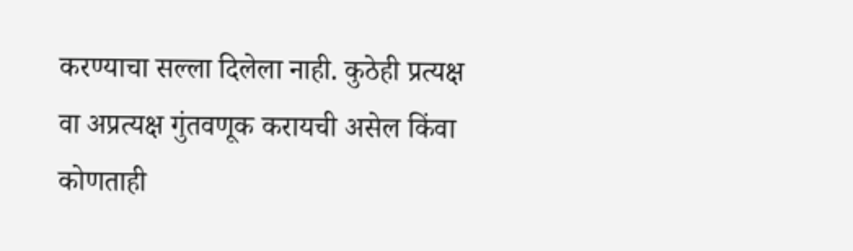करण्याचा सल्ला दिलेला नाही. कुठेही प्रत्यक्ष वा अप्रत्यक्ष गुंतवणूक करायची असेल किंवा कोणताही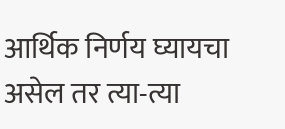आर्थिक निर्णय घ्यायचा असेल तर त्या-त्या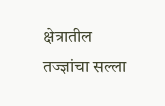क्षेत्रातील तज्ज्ञांचा सल्ला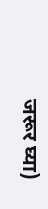जरूर घ्या)